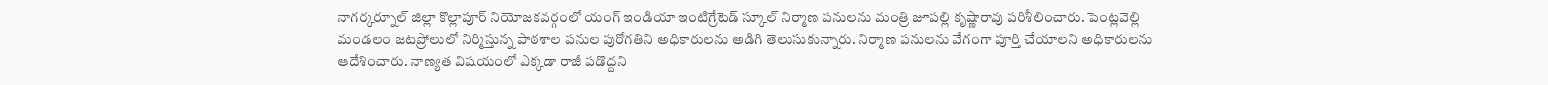నాగర్కర్నూల్ జిల్లా కొల్లాపూర్ నియోజకవర్గంలో యంగ్ ఇండియా ఇంటిగ్రేటెడ్ స్కూల్ నిర్మాణ పనులను మంత్రి జూపల్లి కృష్ణారావు పరిశీలించారు. పెంట్లవెల్లి మండలం జటప్రోలులో నిర్మిస్తున్న పాఠశాల పనుల పురోగతిని అధికారులను అడిగి తెలుసుకున్నారు. నిర్మాణ పనులను వేగంగా పూర్తి చేయాలని అధికారులను ఆదేశించారు. నాణ్యత విషయంలో ఎక్కడా రాజీ పడొద్దని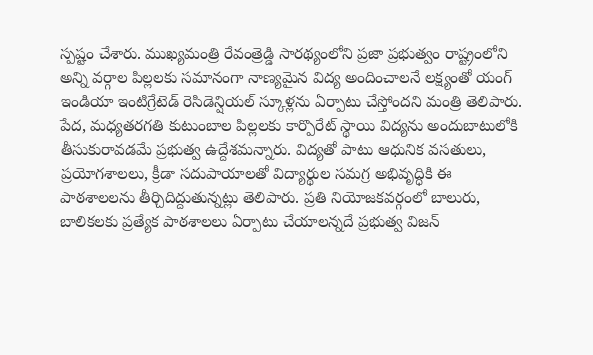స్పష్టం చేశారు. ముఖ్యమంత్రి రేవంత్రెడ్డి సారథ్యంలోని ప్రజా ప్రభుత్వం రాష్ట్రంలోని అన్ని వర్గాల పిల్లలకు సమానంగా నాణ్యమైన విద్య అందించాలనే లక్ష్యంతో యంగ్ ఇండియా ఇంటిగ్రేటెడ్ రెసిడెన్షియల్ స్కూళ్లను ఏర్పాటు చేస్తోందని మంత్రి తెలిపారు. పేద, మధ్యతరగతి కుటుంబాల పిల్లలకు కార్పొరేట్ స్థాయి విద్యను అందుబాటులోకి తీసుకురావడమే ప్రభుత్వ ఉద్దేశమన్నారు. విద్యతో పాటు ఆధునిక వసతులు, ప్రయోగశాలలు, క్రీడా సదుపాయాలతో విద్యార్థుల సమగ్ర అభివృద్ధికి ఈ పాఠశాలలను తీర్చిదిద్దుతున్నట్లు తెలిపారు. ప్రతి నియోజకవర్గంలో బాలురు, బాలికలకు ప్రత్యేక పాఠశాలలు ఏర్పాటు చేయాలన్నదే ప్రభుత్వ విజన్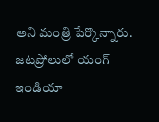అని మంత్రి పేర్కొన్నారు.
జటప్రోలులో యంగ్ ఇండియా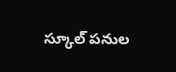స్కూల్ పనుల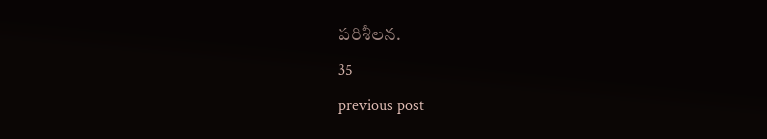పరిశీలన.
35
previous post